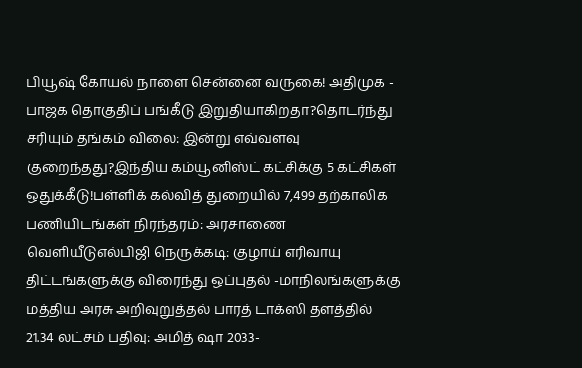பியூஷ் கோயல் நாளை சென்னை வருகை! அதிமுக - பாஜக தொகுதிப் பங்கீடு இறுதியாகிறதா?தொடர்ந்து சரியும் தங்கம் விலை: இன்று எவ்வளவு குறைந்தது?இந்திய கம்யூனிஸ்ட் கட்சிக்கு 5 கட்சிகள் ஒதுக்கீடு!பள்ளிக் கல்வித் துறையில் 7,499 தற்காலிக பணியிடங்கள் நிரந்தரம்: அரசாணை வெளியீடுஎல்பிஜி நெருக்கடி: குழாய் எரிவாயு திட்டங்களுக்கு விரைந்து ஒப்புதல் -மாநிலங்களுக்கு மத்திய அரசு அறிவுறுத்தல் பாரத் டாக்ஸி தளத்தில் 21.34 லட்சம் பதிவு: அமித் ஷா 2033-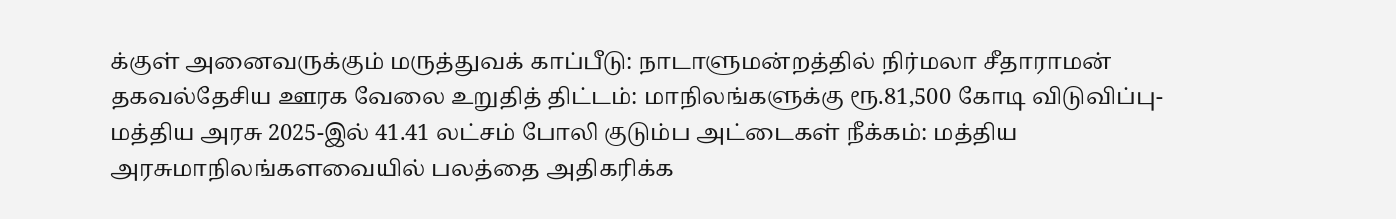க்குள் அனைவருக்கும் மருத்துவக் காப்பீடு: நாடாளுமன்றத்தில் நிர்மலா சீதாராமன் தகவல்தேசிய ஊரக வேலை உறுதித் திட்டம்: மாநிலங்களுக்கு ரூ.81,500 கோடி விடுவிப்பு- மத்திய அரசு 2025-இல் 41.41 லட்சம் போலி குடும்ப அட்டைகள் நீக்கம்: மத்திய அரசுமாநிலங்களவையில் பலத்தை அதிகரிக்க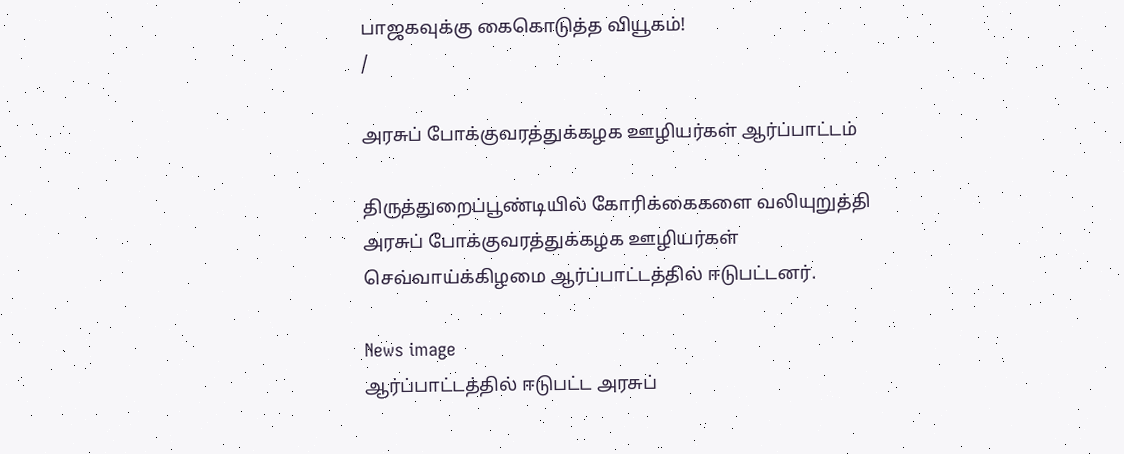பாஜகவுக்கு கைகொடுத்த வியூகம்!
/

அரசுப் போக்குவரத்துக்கழக ஊழியர்கள் ஆர்ப்பாட்டம்

திருத்துறைப்பூண்டியில் கோரிக்கைகளை வலியுறுத்தி அரசுப் போக்குவரத்துக்கழக ஊழியர்கள் செவ்வாய்க்கிழமை ஆர்ப்பாட்டத்தில் ஈடுபட்டனர்.

News image
ஆர்ப்பாட்டத்தில் ஈடுபட்ட அரசுப்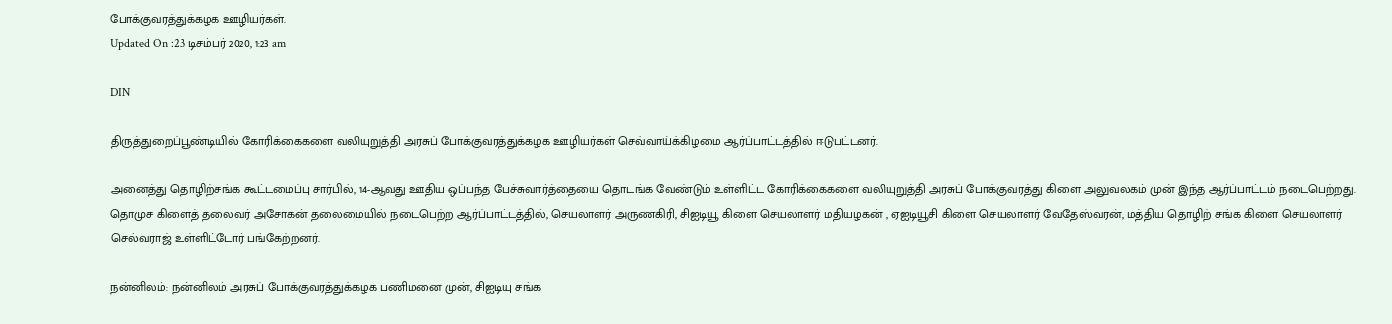போக்குவரத்துக்கழக ஊழியர்கள்.
Updated On :23 டிசம்பர் 2020, 1:23 am

DIN

திருத்துறைப்பூண்டியில் கோரிக்கைகளை வலியுறுத்தி அரசுப் போக்குவரத்துக்கழக ஊழியர்கள் செவ்வாய்க்கிழமை ஆர்ப்பாட்டத்தில் ஈடுபட்டனர்.

அனைத்து தொழிற்சங்க கூட்டமைப்பு சார்பில், 14-ஆவது ஊதிய ஒப்பந்த பேச்சுவார்த்தையை தொடங்க வேண்டும் உள்ளிட்ட கோரிக்கைகளை வலியுறுத்தி அரசுப் போக்குவரத்து கிளை அலுவலகம் முன் இந்த ஆர்ப்பாட்டம் நடைபெற்றது. தொமுச கிளைத் தலைவர் அசோகன் தலைமையில் நடைபெற்ற ஆர்ப்பாட்டத்தில், செயலாளர் அருணகிரி, சிஐடியூ கிளை செயலாளர் மதியழகன் , ஏஐடியூசி கிளை செயலாளர் வேதேஸ்வரன், மத்திய தொழிற் சங்க கிளை செயலாளர் செல்வராஜ் உள்ளிட்டோர் பங்கேற்றனர்.

நன்னிலம்: நன்னிலம் அரசுப் போக்குவரத்துக்கழக பணிமனை முன், சிஐடியு சங்க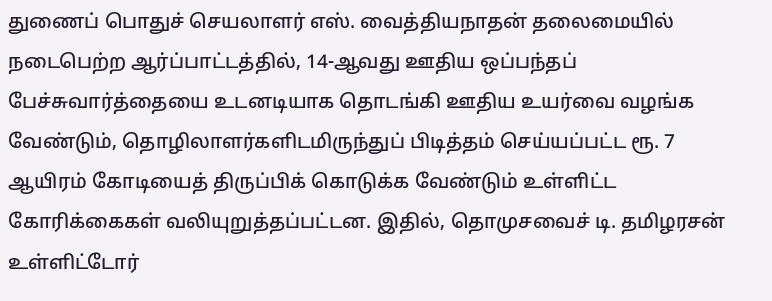துணைப் பொதுச் செயலாளர் எஸ். வைத்தியநாதன் தலைமையில் நடைபெற்ற ஆர்ப்பாட்டத்தில், 14-ஆவது ஊதிய ஒப்பந்தப் பேச்சுவார்த்தையை உடனடியாக தொடங்கி ஊதிய உயர்வை வழங்க வேண்டும், தொழிலாளர்களிடமிருந்துப் பிடித்தம் செய்யப்பட்ட ரூ. 7 ஆயிரம் கோடியைத் திருப்பிக் கொடுக்க வேண்டும் உள்ளிட்ட கோரிக்கைகள் வலியுறுத்தப்பட்டன. இதில், தொமுசவைச் டி. தமிழரசன் உள்ளிட்டோர்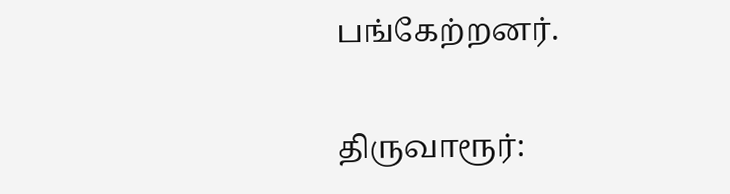பங்கேற்றனர்.

திருவாரூர்: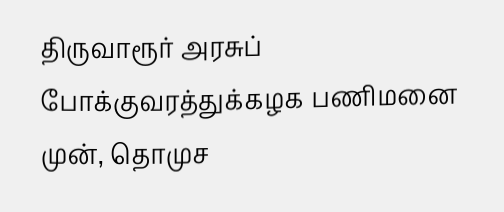திருவாரூர் அரசுப் போக்குவரத்துக்கழக பணிமனை முன், தொமுச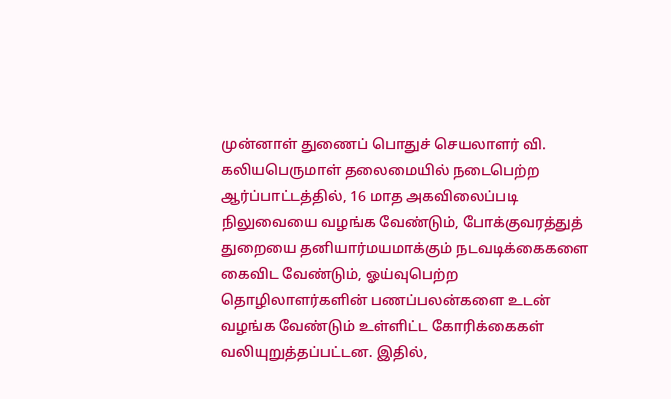முன்னாள் துணைப் பொதுச் செயலாளர் வி. கலியபெருமாள் தலைமையில் நடைபெற்ற ஆர்ப்பாட்டத்தில், 16 மாத அகவிலைப்படி நிலுவையை வழங்க வேண்டும், போக்குவரத்துத் துறையை தனியார்மயமாக்கும் நடவடிக்கைகளை கைவிட வேண்டும், ஓய்வுபெற்ற தொழிலாளர்களின் பணப்பலன்களை உடன் வழங்க வேண்டும் உள்ளிட்ட கோரிக்கைகள் வலியுறுத்தப்பட்டன. இதில்,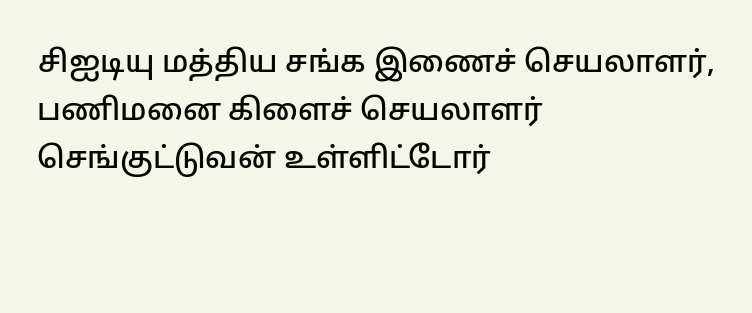சிஐடியு மத்திய சங்க இணைச் செயலாளர், பணிமனை கிளைச் செயலாளர் செங்குட்டுவன் உள்ளிட்டோர்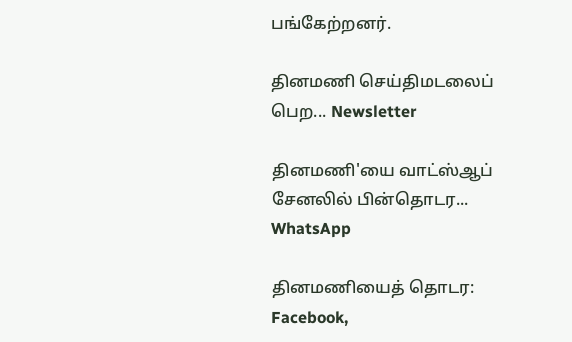பங்கேற்றனர்.

தினமணி செய்திமடலைப் பெற... Newsletter

தினமணி'யை வாட்ஸ்ஆப் சேனலில் பின்தொடர... WhatsApp

தினமணியைத் தொடர: Facebook,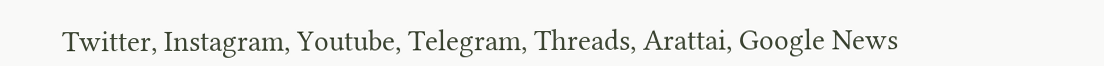Twitter, Instagram, Youtube, Telegram, Threads, Arattai, Google News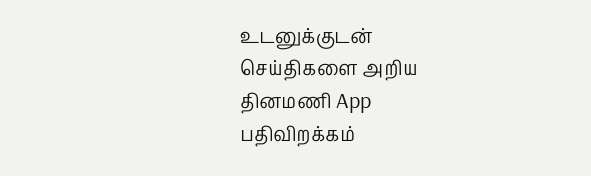உடனுக்குடன் செய்திகளை அறிய தினமணி App பதிவிறக்கம்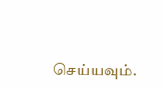செய்யவும்.